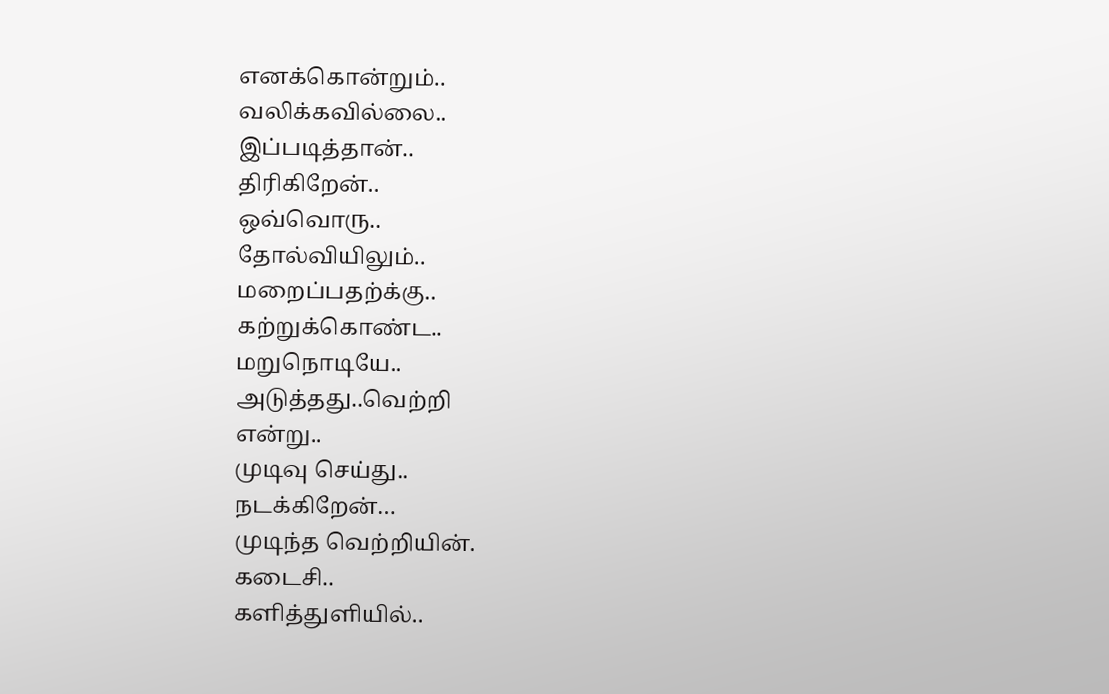எனக்கொன்றும்..
வலிக்கவில்லை..
இப்படித்தான்..
திரிகிறேன்..
ஒவ்வொரு..
தோல்வியிலும்..
மறைப்பதற்க்கு..
கற்றுக்கொண்ட..
மறுநொடியே..
அடுத்தது..வெற்றி
என்று..
முடிவு செய்து..
நடக்கிறேன்…
முடிந்த வெற்றியின்.
கடைசி..
களித்துளியில்..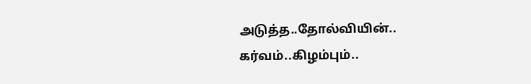அடுத்த..தோல்வியின்..
கர்வம்..கிழம்பும்..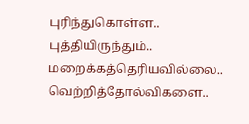புரிந்துகொள்ள..
புத்தியிருந்தும்..
மறைக்கத்தெரியவில்லை..
வெற்றித்தோல்விகளை..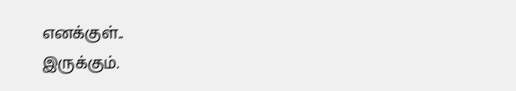எனக்குள்..
இருக்கும்.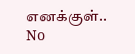எனக்குள்..
No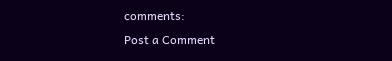comments:
Post a Comment